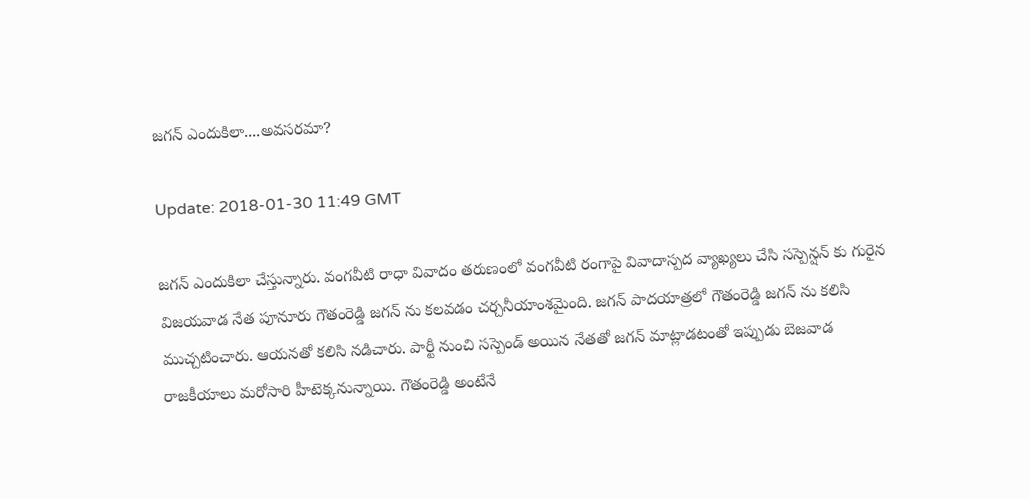జగన్ ఎందుకిలా....అవసరమా?

Update: 2018-01-30 11:49 GMT

జగన్ ఎందుకిలా చేస్తున్నారు. వంగవీటి రాధా వివాదం తరుణంలో వంగవీటి రంగాపై వివాదాస్పద వ్యాఖ్యలు చేసి సస్పెన్షన్ కు గురైన విజయవాడ నేత పూనూరు గౌతంరెడ్డి జగన్ ను కలవడం చర్చనీయాంశమైంది. జగన్ పాదయాత్రలో గౌతంరెడ్డి జగన్ ను కలిసి ముచ్చటించారు. ఆయనతో కలిసి నడిచారు. పార్టీ నుంచి సస్పెండ్ అయిన నేతతో జగన్ మాట్లాడటంతో ఇప్పుడు బెజవాడ రాజకీయాలు మరోసారి హీటెక్కనున్నాయి. గౌతంరెడ్డి అంటేనే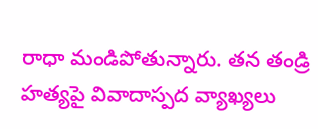రాధా మండిపోతున్నారు. తన తండ్రి హత్యపై వివాదాస్పద వ్యాఖ్యలు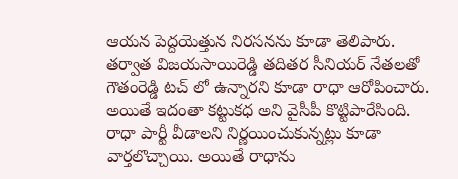ఆయన పెద్దయెత్తున నిరసనను కూడా తెలిపారు. తర్వాత విజయసాయిరెడ్డి తదితర సీనియర్ నేతలతో గౌతంరెడ్డి టచ్ లో ఉన్నారని కూడా రాధా ఆరోపించారు. అయితే ఇదంతా కట్టుకధ అని వైసీపీ కొట్టిపారేసింది. రాధా పార్టీ వీడాలని నిర్ణయించుకున్నట్లు కూడా వార్తలొచ్చాయి. అయితే రాధాను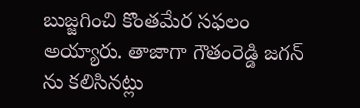బుజ్జగించి కొంతమేర సఫలం అయ్యారు. తాజాగా గౌతంరెడ్డి జగన్ ను కలిసినట్లు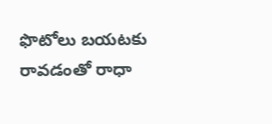ఫొటోలు బయటకు రావడంతో రాధా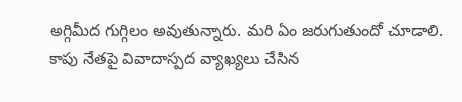అగ్గిమీద గుగ్గిలం అవుతున్నారు. మరి ఏం జరుగుతుందో చూడాలి. కాపు నేతపై వివాదాస్పద వ్యాఖ్యలు చేసిన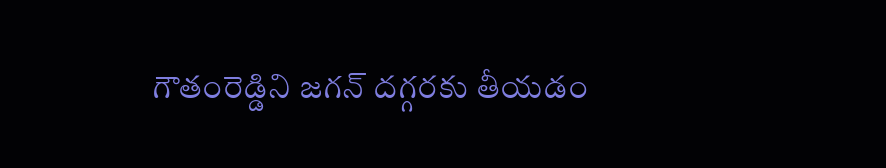గౌతంరెడ్డిని జగన్ దగ్గరకు తీయడం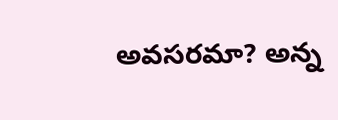అవసరమా? అన్న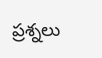ప్రశ్నలు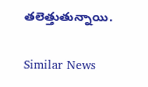తలెత్తుతున్నాయి.

Similar News